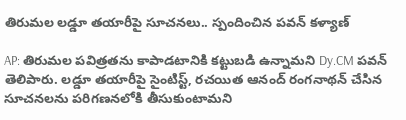తిరుమల లడ్డూ తయారీపై సూచనలు.. స్పందించిన పవన్ కళ్యాణ్

AP: తిరుమల పవిత్రతను కాపాడటానికి కట్టుబడి ఉన్నామని Dy.CM పవన్ తెలిపారు. లడ్డూ తయారీపై సైంటిస్ట్, రచయిత ఆనంద్ రంగనాథన్ చేసిన సూచనలను పరిగణనలోకి తీసుకుంటామని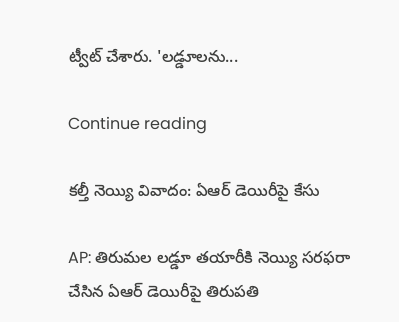ట్వీట్ చేశారు. 'లడ్డూలను...

Continue reading

కల్తీ నెయ్యి వివాదం: ఏఆర్ డెయిరీపై కేసు

AP: తిరుమల లడ్డూ తయారీకి నెయ్యి సరఫరా చేసిన ఏఆర్ డెయిరీపై తిరుపతి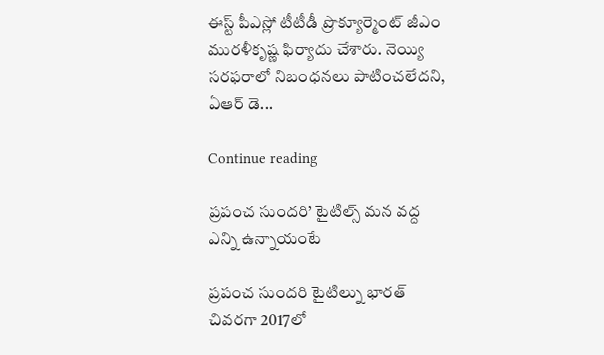ఈస్ట్ పీఎస్లో టీటీడీ ప్రొక్యూర్మెంట్ జీఎం మురళీకృష్ణ ఫిర్యాదు చేశారు. నెయ్యి సరఫరాలో నిబంధనలు పాటించలేదని, ఏఆర్ డె...

Continue reading

ప్రపంచ సుందరి’ టైటిల్స్ మన వద్ద ఎన్ని ఉన్నాయంటే

ప్రపంచ సుందరి టైటిల్ను భారత్ చివరగా 2017లో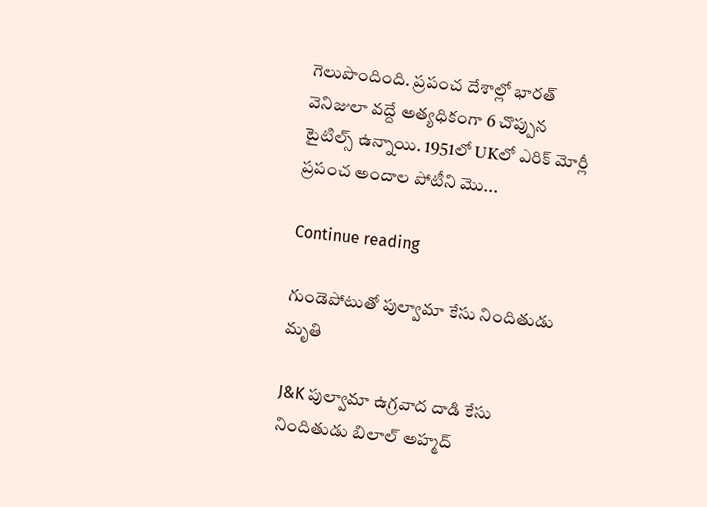గెలుపొందింది. ప్రపంచ దేశాల్లో భారత్ వెనిజులా వద్దే అత్యధికంగా 6 చొప్పున టైటిల్స్ ఉన్నాయి. 1951లో UKలో ఎరిక్ మోర్లీ ప్రపంచ అందాల పోటీని మొ...

Continue reading

గుండెపోటుతో పుల్వామా కేసు నిందితుడు మృతి

J&K పుల్వామా ఉగ్రవాద దాడి కేసు నిందితుడు బిలాల్ అహ్మద్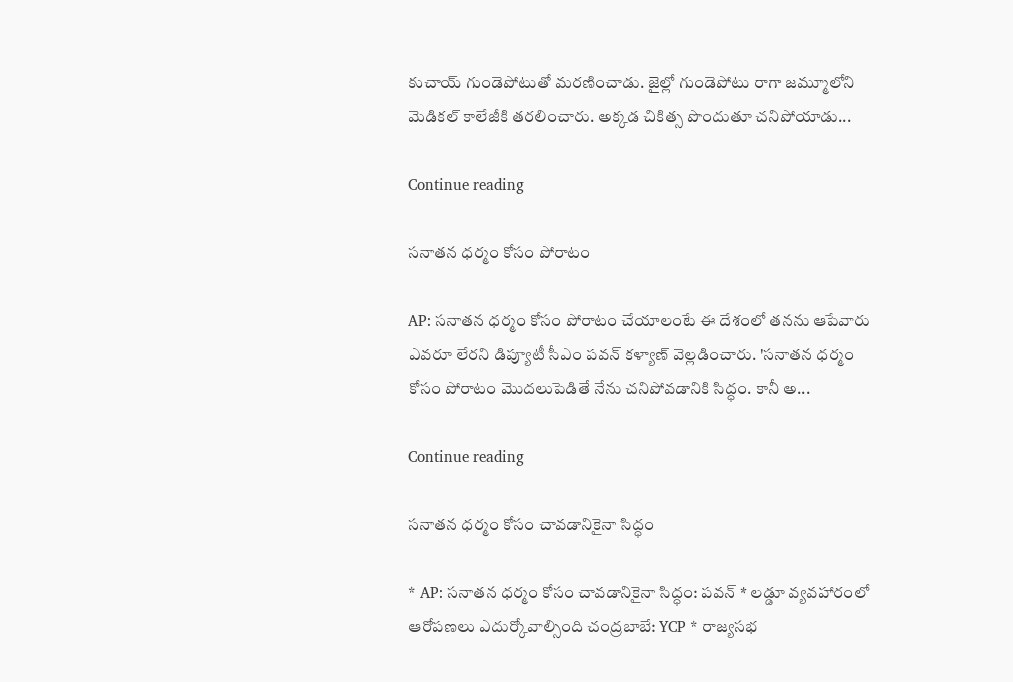కుచాయ్ గుండెపోటుతో మరణించాడు. జైల్లో గుండెపోటు రాగా జమ్మూలోని మెడికల్ కాలేజీకి తరలించారు. అక్కడ చికిత్స పొందుతూ చనిపోయాడు...

Continue reading

సనాతన ధర్మం కోసం పోరాటం

AP: సనాతన ధర్మం కోసం పోరాటం చేయాలంటే ఈ దేశంలో తనను ఆపేవారు ఎవరూ లేరని డిప్యూటీ సీఎం పవన్ కళ్యాణ్ వెల్లడించారు. 'సనాతన ధర్మం కోసం పోరాటం మొదలుపెడితే నేను చనిపోవడానికి సిద్ధం. కానీ అ...

Continue reading

సనాతన ధర్మం కోసం చావడానికైనా సిద్ధం

* AP: సనాతన ధర్మం కోసం చావడానికైనా సిద్ధం: పవన్ * లడ్డూ వ్యవహారంలో ఆరోపణలు ఎదుర్కోవాల్సింది చంద్రబాబే: YCP * రాజ్యసభ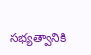సభ్యత్వానికి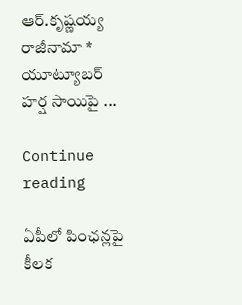ఆర్.కృష్ణయ్య రాజీనామా * యూట్యూబర్ హర్ష సాయిపై ...

Continue reading

ఏపీలో పింఛన్లపై కీలక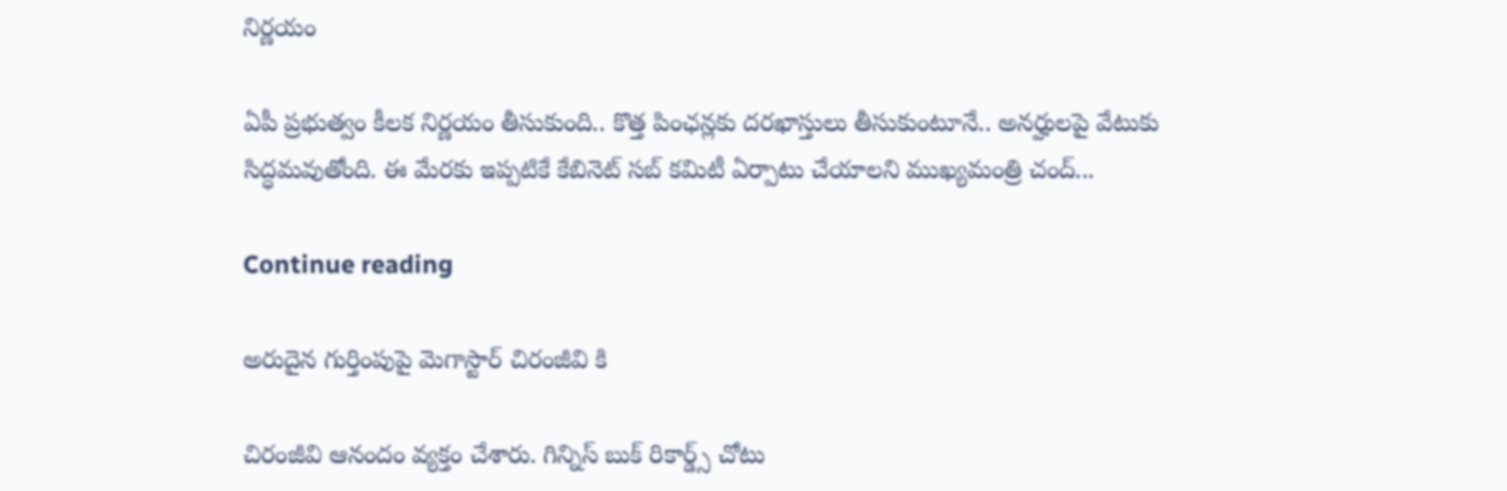నిర్ణయం

ఏపీ ప్రభుత్వం కీలక నిర్ణయం తీసుకుంది.. కొత్త పింఛన్లకు దరఖాస్తులు తీసుకుంటూనే.. అనర్హులపై వేటుకు సిద్ధమవుతోంది. ఈ మేరకు ఇప్పటికే కేబినెట్ సబ్ కమిటీ ఏర్పాటు చేయాలని ముఖ్యమంత్రి చంద్...

Continue reading

అరుదైన గుర్తింపుపై మెగాస్టార్ చిరంజీవి కి

చిరంజీవి ఆనందం వ్యక్తం చేశారు. గిన్నిస్ బుక్ రికార్డ్స్ చోటు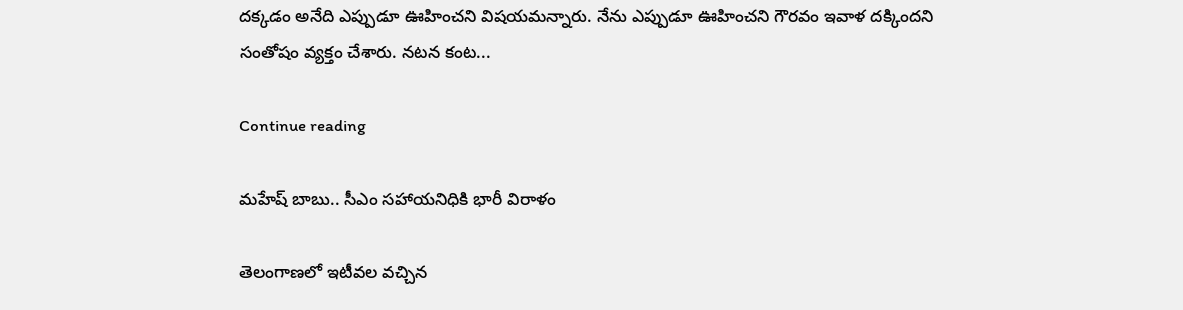దక్కడం అనేది ఎప్పుడూ ఊహించని విషయమన్నారు. నేను ఎప్పుడూ ఊహించని గౌరవం ఇవాళ దక్కిందని సంతోషం వ్యక్తం చేశారు. నటన కంట...

Continue reading

మహేష్ బాబు.. సీఎం సహాయనిధికి భారీ విరాళం

తెలంగాణలో ఇటీవల వచ్చిన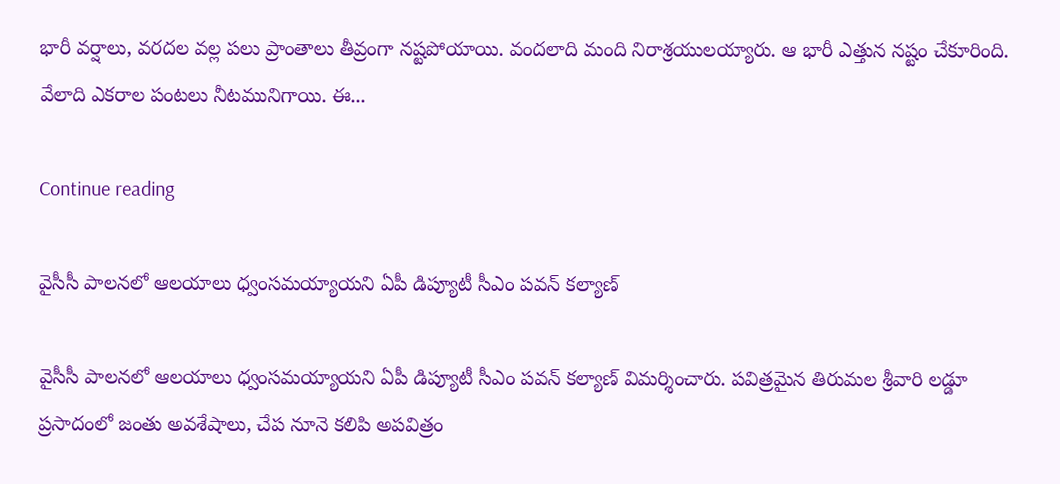భారీ వర్షాలు, వరదల వల్ల పలు ప్రాంతాలు తీవ్రంగా నష్టపోయాయి. వందలాది మంది నిరాశ్రయులయ్యారు. ఆ భారీ ఎత్తున నష్టం చేకూరింది. వేలాది ఎకరాల పంటలు నీటమునిగాయి. ఈ...

Continue reading

వైసీసీ పాలనలో ఆలయాలు ధ్వంసమయ్యాయని ఏపీ డిప్యూటీ సీఎం పవన్ కల్యాణ్

వైసీసీ పాలనలో ఆలయాలు ధ్వంసమయ్యాయని ఏపీ డిప్యూటీ సీఎం పవన్ కల్యాణ్ విమర్శించారు. పవిత్రమైన తిరుమల శ్రీవారి లడ్డూ ప్రసాదంలో జంతు అవశేషాలు, చేప నూనె కలిపి అపవిత్రం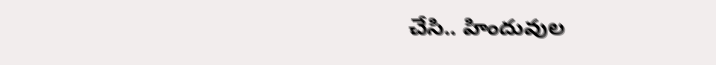చేసి.. హిందువుల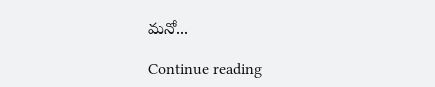మనో...

Continue reading